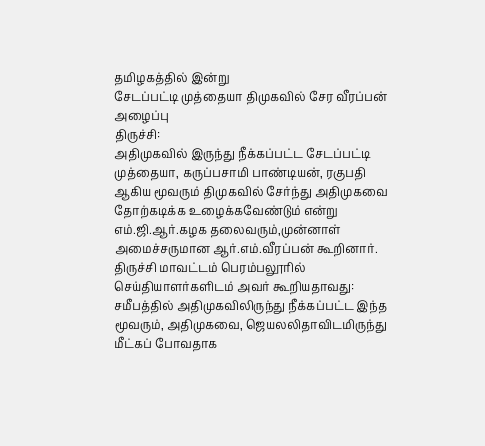தமிழகத்தில் இன்று
சேடப்பட்டி முத்தையா திமுகவில் சேர வீரப்பன் அழைப்பு
திருச்சி:
அதிமுகவில் இருந்து நீக்கப்பட்ட சேடப்பட்டி முத்தையா, கருப்பசாமி பாண்டியன், ரகுபதி ஆகிய மூவரும் திமுகவில் சேர்ந்து அதிமுகவை தோற்கடிக்க உழைக்கவேண்டும் என்று எம்.ஜி.ஆர்.கழக தலைவரும்,முன்னாள் அமைச்சருமான ஆர்.எம்.வீரப்பன் கூறினார்.
திருச்சி மாவட்டம் பெரம்பலூரில் செய்தியாளர்களிடம் அவர் கூறியதாவது:
சமீபத்தில் அதிமுகவிலிருந்து நீக்கப்பட்ட இந்த மூவரும், அதிமுகவை, ஜெயலலிதாவிடமிருந்து மீட்கப் போவதாக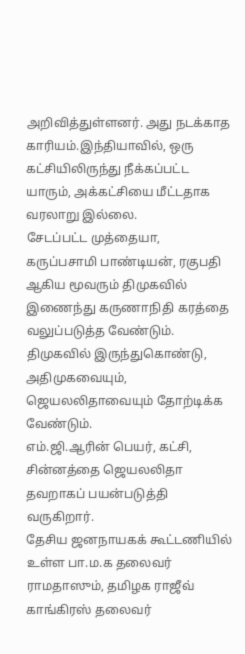அறிவித்துள்ளனர். அது நடக்காத காரியம்.இந்தியாவில், ஒரு கட்சியிலிருந்து நீக்கப்பட்ட யாரும், அக்கட்சியை மீட்டதாக வரலாறு இல்லை.
சேடப்பட்ட முத்தையா, கருப்பசாமி பாண்டியன், ரகுபதி ஆகிய மூவரும் திமுகவில் இணைந்து கருணாநிதி கரத்தை வலுப்படுத்த வேண்டும். திமுகவில் இருந்துகொண்டு, அதிமுகவையும், ஜெயலலிதாவையும் தோற்டிக்க வேண்டும்.
எம்.ஜி.ஆரின் பெயர், கட்சி, சின்னத்தை ஜெயலலிதா தவறாகப் பயன்படுத்தி வருகிறார்.
தேசிய ஜனநாயகக் கூட்டணியில் உள்ள பா.ம.க தலைவர் ராமதாஸும், தமிழக ராஜீவ் காங்கிரஸ் தலைவர்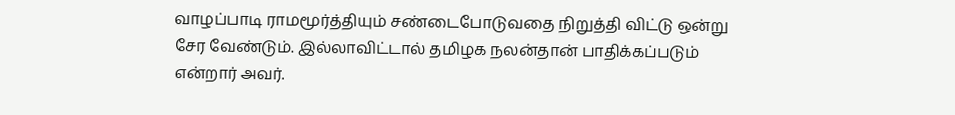வாழப்பாடி ராமமூர்த்தியும் சண்டைபோடுவதை நிறுத்தி விட்டு ஒன்று சேர வேண்டும். இல்லாவிட்டால் தமிழக நலன்தான் பாதிக்கப்படும் என்றார் அவர்.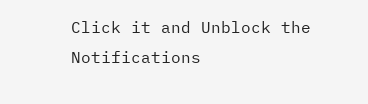Click it and Unblock the Notifications